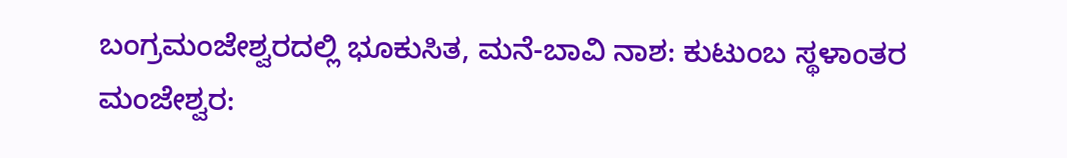ಬಂಗ್ರಮಂಜೇಶ್ವರದಲ್ಲಿ ಭೂಕುಸಿತ, ಮನೆ-ಬಾವಿ ನಾಶ: ಕುಟುಂಬ ಸ್ಥಳಾಂತರ
ಮಂಜೇಶ್ವರ: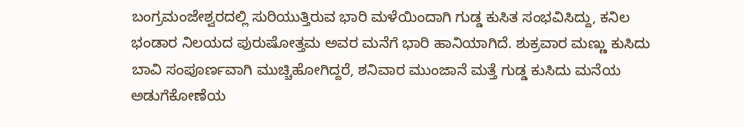ಬಂಗ್ರಮಂಜೇಶ್ವರದಲ್ಲಿ ಸುರಿಯುತ್ತಿರುವ ಭಾರಿ ಮಳೆಯಿಂದಾಗಿ ಗುಡ್ಡ ಕುಸಿತ ಸಂಭವಿಸಿದ್ದು, ಕನಿಲ ಭಂಡಾರ ನಿಲಯದ ಪುರುಷೋತ್ತಮ ಅವರ ಮನೆಗೆ ಭಾರಿ ಹಾನಿಯಾಗಿದೆ. ಶುಕ್ರವಾರ ಮಣ್ಣು ಕುಸಿದು ಬಾವಿ ಸಂಪೂರ್ಣವಾಗಿ ಮುಚ್ಚಿಹೋಗಿದ್ದರೆ, ಶನಿವಾರ ಮುಂಜಾನೆ ಮತ್ತೆ ಗುಡ್ಡ ಕುಸಿದು ಮನೆಯ ಅಡುಗೆಕೋಣೆಯ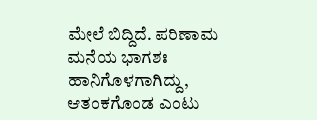ಮೇಲೆ ಬಿದ್ದಿದೆ. ಪರಿಣಾಮ ಮನೆಯ ಭಾಗಶಃ ಹಾನಿಗೊಳಗಾಗಿದ್ದು, ಆತಂಕಗೊಂಡ ಎಂಟು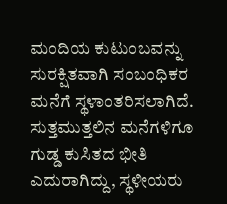ಮಂದಿಯ ಕುಟುಂಬವನ್ನು ಸುರಕ್ಷಿತವಾಗಿ ಸಂಬಂಧಿಕರ ಮನೆಗೆ ಸ್ಥಳಾಂತರಿಸಲಾಗಿದೆ. ಸುತ್ತಮುತ್ತಲಿನ ಮನೆಗಳಿಗೂ ಗುಡ್ಡ ಕುಸಿತದ ಭೀತಿ ಎದುರಾಗಿದ್ದು, ಸ್ಥಳೀಯರು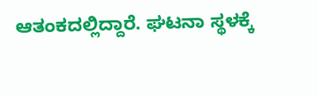ಆತಂಕದಲ್ಲಿದ್ದಾರೆ. ಘಟನಾ ಸ್ಥಳಕ್ಕೆ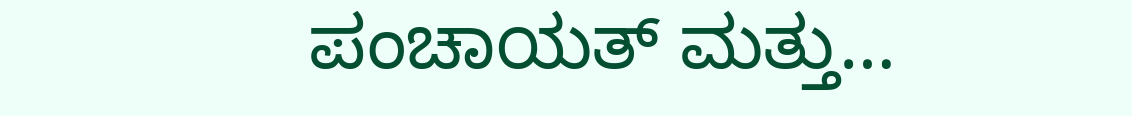ಪಂಚಾಯತ್ ಮತ್ತು…